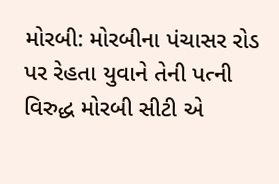મોરબી: મોરબીના પંચાસર રોડ પર રેહતા યુવાને તેની પત્ની વિરુદ્ધ મોરબી સીટી એ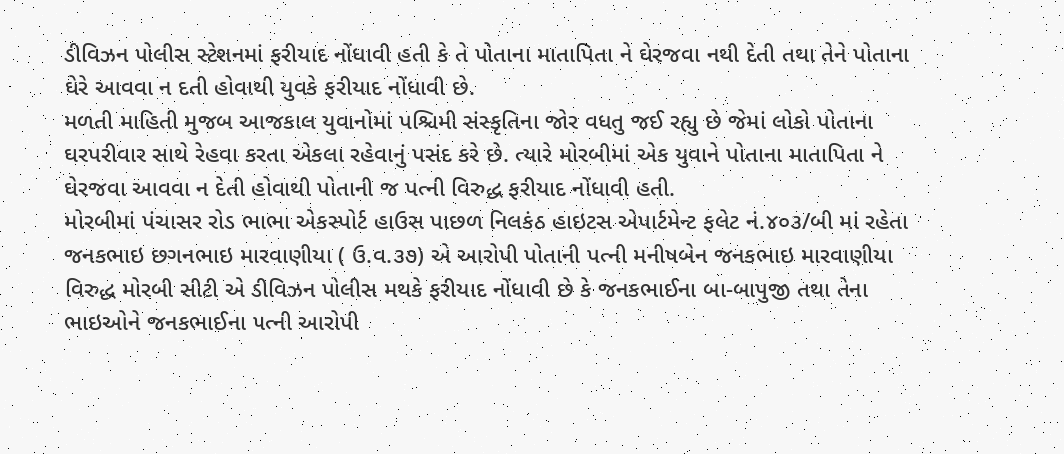ડીવિઝન પોલીસ સ્ટેશનમાં ફરીયાદ નોંધાવી હતી કે તે પોતાના માતાપિતા ને ઘેરજવા નથી દેતી તથા તેને પોતાના ઘેરે આવવા ન દતી હોવાથી યુવકે ફરીયાદ નોંધાવી છે.
મળતી માહિતી મુજબ આજકાલ યુવાનોમાં પશ્ચિમી સંસ્કૃતિના જોર વધતુ જઈ રહ્યુ છે જેમાં લોકો પોતાના ઘરપરીવાર સાથે રેહવા કરતા એકલા રહેવાનું પસંદ કરે છે. ત્યારે મોરબીમાં એક યુવાને પોતાના માતાપિતા ને ઘેરજવા આવવા ન દેતી હોવાથી પોતાની જ પત્ની વિરુદ્ધ ફરીયાદ નોંધાવી હતી.
મોરબીમાં પંચાસર રોડ ભાભા એકસ્પોર્ટ હાઉસ પાછળ નિલકંઠ હાઇટસ એપાર્ટમેન્ટ ફલેટ નં.૪૦૩/બી માં રહેતા જનકભાઇ છગનભાઇ મારવાણીયા ( ઉ.વ.૩૭) એ આરોપી પોતાની પત્ની મનીષબેન જનકભાઇ મારવાણીયા વિરુદ્ધ મોરબી સીટી એ ડીવિઝન પોલીસ મથકે ફરીયાદ નોંધાવી છે કે જનકભાઈના બા-બાપુજી તથા તેના ભાઇઓને જનકભાઈના ૫ત્ની આરોપી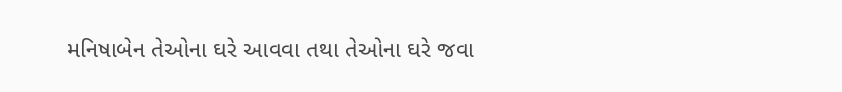મનિષાબેન તેઓના ઘરે આવવા તથા તેઓના ઘરે જવા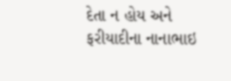દેતા ન હોય અને ફરીયાદીના નાનાભાઇ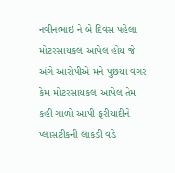નવીનભાઇ ને બે દિવસ પહેલા મોટરસાયકલ આપેલ હોય જે અંગે આરોપીએ મને પુછયા વગર કેમ મોટરસાયકલ આપેલ તેમ કહી ગાળો આપી ફરીયાદીને પ્લાસટીકની લાકડી વડે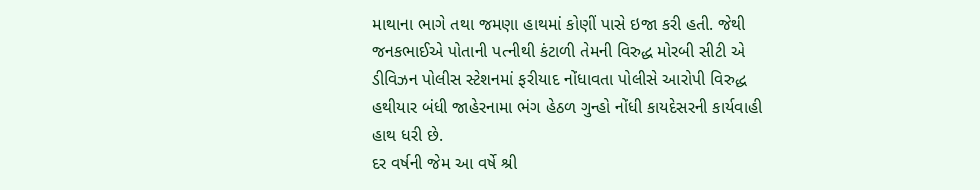માથાના ભાગે તથા જમણા હાથમાં કોણીં પાસે ઇજા કરી હતી. જેથી જનકભાઈએ પોતાની પત્નીથી કંટાળી તેમની વિરુદ્ધ મોરબી સીટી એ ડીવિઝન પોલીસ સ્ટેશનમાં ફરીયાદ નોંધાવતા પોલીસે આરોપી વિરુદ્ધ હથીયાર બંધી જાહેરનામા ભંગ હેઠળ ગુન્હો નોંધી કાયદેસરની કાર્યવાહી હાથ ધરી છે.
દર વર્ષની જેમ આ વર્ષે શ્રી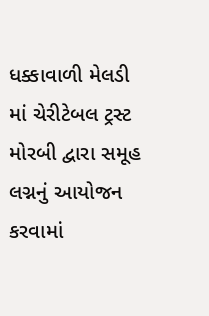ધક્કાવાળી મેલડી માં ચેરીટેબલ ટ્રસ્ટ મોરબી દ્વારા સમૂહ લગ્નનું આયોજન કરવામાં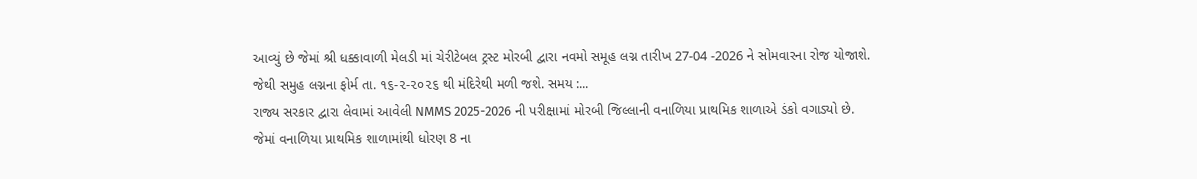આવ્યું છે જેમાં શ્રી ધક્કાવાળી મેલડી માં ચેરીટેબલ ટ્રસ્ટ મોરબી દ્વારા નવમો સમૂહ લગ્ન તારીખ 27-04 -2026 ને સોમવારના રોજ યોજાશે.
જેથી સમુહ લગ્નના ફોર્મ તા. ૧૬-૨-૨૦૨૬ થી મંદિરેથી મળી જશે. સમય :...
રાજ્ય સરકાર દ્વારા લેવામાં આવેલી NMMS 2025-2026 ની પરીક્ષામાં મોરબી જિલ્લાની વનાળિયા પ્રાથમિક શાળાએ ડંકો વગાડ્યો છે.
જેમાં વનાળિયા પ્રાથમિક શાળામાંથી ધોરણ 8 ના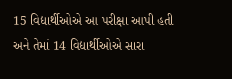15 વિદ્યાર્થીઓએ આ પરીક્ષા આપી હતી અને તેમાં 14 વિદ્યાર્થીઓએ સારા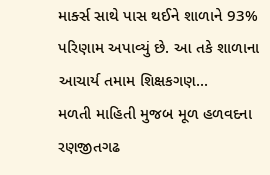માર્ક્સ સાથે પાસ થઈને શાળાને 93% પરિણામ અપાવ્યું છે. આ તકે શાળાના આચાર્ય તમામ શિક્ષકગણ...
મળતી માહિતી મુજબ મૂળ હળવદના રણજીતગઢ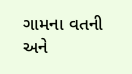ગામના વતની અને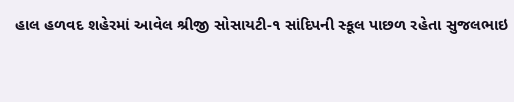હાલ હળવદ શહેરમાં આવેલ શ્રીજી સોસાયટી-૧ સાંદિપની સ્કૂલ પાછળ રહેતા સુજલભાઇ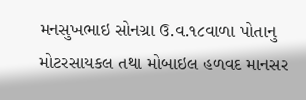મનસુખભાઇ સોનગ્રા ઉ.વ.૧૮વાળા પોતાનુ મોટરસાયકલ તથા મોબાઇલ હળવદ માનસર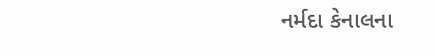નર્મદા કેનાલના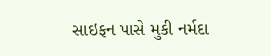સાઇફન પાસે મુકી નર્મદા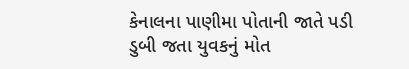કેનાલના પાણીમા પોતાની જાતે પડી ડુબી જતા યુવકનું મોત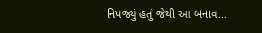નિપજ્યું હતું જેથી આ બનાવ...